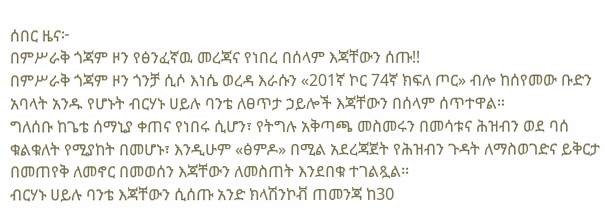ሰበር ዜና፦
በምሥራቅ ጎጃም ዞን የፅንፈኛዉ መረጃና የነበረ በሰላም እጃቸውን ሰጡ!!
በምሥራቅ ጎጃም ዞን ጎንቻ ሲሶ እነሴ ወረዳ እራሱን «201ኛ ኮር 74ኛ ክፍለ ጦር» ብሎ ከሰየመው ቡድን አባላት አንዱ የሆኑት ብርሃኑ ሀይሉ ባንቴ ለፀጥታ ኃይሎች እጃቸውን በሰላም ሰጥተዋል።
ግለሰቡ ከጌቴ ሰማኒያ ቀጠና የነበሩ ሲሆን፣ የትግሉ አቅጣጫ መስመሩን በመሳቱና ሕዝብን ወደ ባሰ ቁልቁለት የሚያከት በመሆኑ፣ እንዲሁም «ፅምዶ» በሚል አደረጃጀት የሕዝብን ጉዳት ለማስወገድና ይቅርታ በመጠየቅ ለመኖር በመወሰን እጃቸውን ለመስጠት እንደበቁ ተገልጿል።
ብርሃኑ ሀይሉ ባንቴ እጃቸውን ሲሰጡ አንድ ክላሽንኮቭ ጠመንጃ ከ30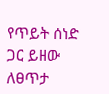የጥይት ሰነድ ጋር ይዘው ለፀጥታ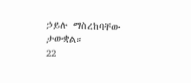ኃይሉ ማስረከባቸው ታውቋል።
22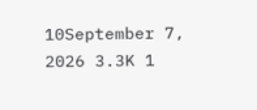10September 7, 2026 3.3K 1